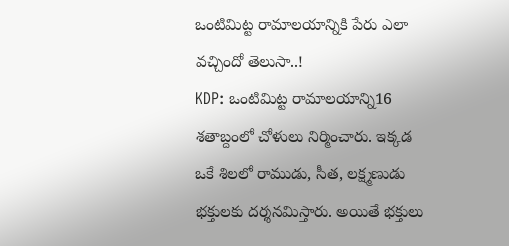ఒంటిమిట్ట రామాలయాన్నికి పేరు ఎలా వచ్చిందో తెలుసా..!
KDP: ఒంటిమిట్ట రామాలయాన్ని16 శతాబ్దంలో చోళులు నిర్మించారు. ఇక్కడ ఒకే శిలలో రాముడు, సీత, లక్ష్మణుడు భక్తులకు దర్శనమిస్తారు. అయితే భక్తులు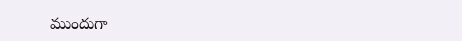ముందుగా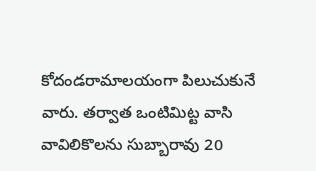కోదండరామాలయంగా పిలుచుకునే వారు. తర్వాత ఒంటిమిట్ట వాసి వావిలికొలను సుబ్బారావు 20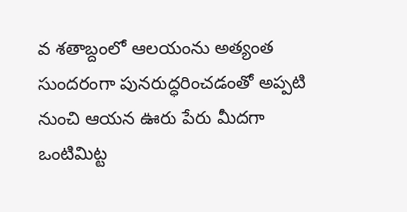వ శతాబ్దంలో ఆలయంను అత్యంత సుందరంగా పునరుద్ధరించడంతో అప్పటి నుంచి ఆయన ఊరు పేరు మీదగా ఒంటిమిట్ట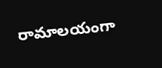రామాలయంగా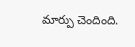మార్పు చెందింది.